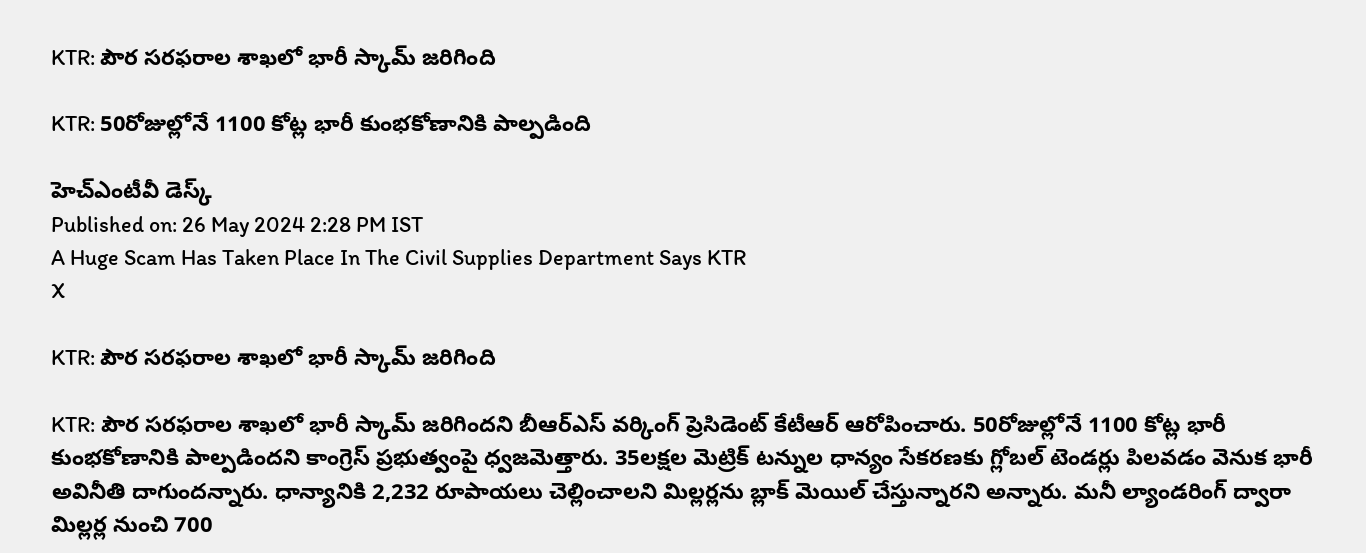KTR: పౌర సరఫరాల శాఖలో భారీ స్కామ్ జరిగింది

KTR: 50రోజుల్లోనే 1100 కోట్ల భారీ కుంభకోణానికి పాల్పడింది

హెచ్ఎంటీవీ డెస్క్
Published on: 26 May 2024 2:28 PM IST
A Huge Scam Has Taken Place In The Civil Supplies Department Says KTR
X

KTR: పౌర సరఫరాల శాఖలో భారీ స్కామ్ జరిగింది

KTR: పౌర సరఫరాల శాఖలో భారీ స్కామ్ జరిగిందని బీఆర్ఎస్ వర్కింగ్ ప్రెసిడెంట్ కేటీఆర్ ఆరోపించారు. 50రోజుల్లోనే 1100 కోట్ల భారీ కుంభకోణానికి పాల్పడిందని కాంగ్రెస్‌ ప్రభుత్వంపై ధ్వజమెత్తారు. 35లక్షల మెట్రిక్ టన్నుల ధాన్యం సేకరణకు గ్లోబల్ టెండర్లు పిలవడం వెనుక భారీ అవినీతి దాగుందన్నారు. ధాన్యానికి 2,232 రూపాయలు చెల్లించాలని మిల్లర్లను బ్లాక్ మెయిల్‌ చేస్తున్నారని అన్నారు. మనీ ల్యాండరింగ్ ద్వారా మిల్లర్ల నుంచి 700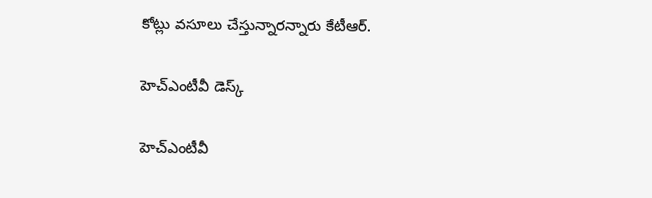కోట్లు వసూలు చేస్తున్నారన్నారు కేటీఆర్.

హెచ్ఎంటీవీ డెస్క్

హెచ్ఎంటీవీ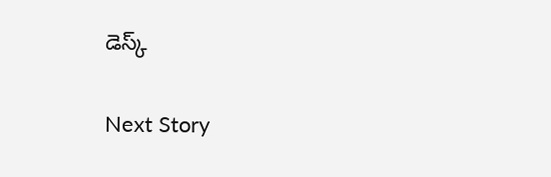డెస్క్

Next Story